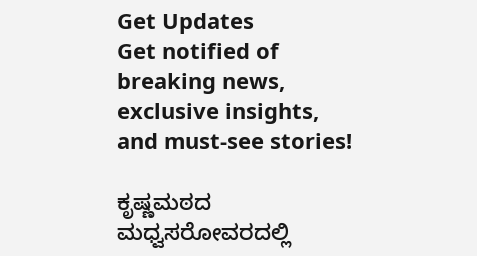Get Updates
Get notified of breaking news, exclusive insights, and must-see stories!

ಕೃಷ್ಣಮಠದ ಮಧ್ವಸರೋವರದಲ್ಲಿ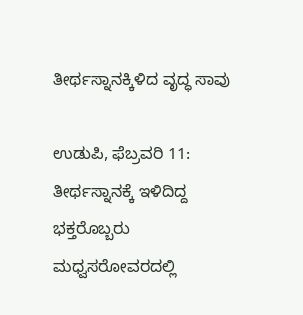ತೀರ್ಥಸ್ನಾನಕ್ಕಿಳಿದ ವೃದ್ಧ ಸಾವು

ಉಡುಪಿ, ಫೆಬ್ರವರಿ 11: ತೀರ್ಥಸ್ನಾನಕ್ಕೆ ಇಳಿದಿದ್ದ ಭಕ್ತರೊಬ್ಬರು ಮಧ್ವಸರೋವರದಲ್ಲಿ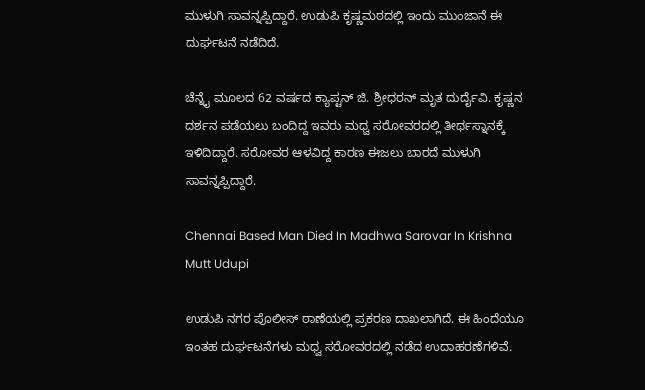ಮುಳುಗಿ ಸಾವನ್ನಪ್ಪಿದ್ದಾರೆ. ಉಡುಪಿ ಕೃಷ್ಣಮಠದಲ್ಲಿ ಇಂದು ಮುಂಜಾನೆ‌ ಈ ದುರ್ಘಟನೆ ನಡೆದಿದೆ.

ಚೆನ್ನೈ ಮೂಲದ 62 ವರ್ಷದ ಕ್ಯಾಪ್ಟನ್ ಜಿ. ಶ್ರೀಧರನ್ ಮೃತ ದುರ್ದೈವಿ. ಕೃಷ್ಣನ ದರ್ಶನ ಪಡೆಯಲು ಬಂದಿದ್ದ ಇವರು ಮಧ್ವ ಸರೋವರದಲ್ಲಿ ತೀರ್ಥ‌ಸ್ನಾನಕ್ಕೆ ಇಳಿದಿದ್ದಾರೆ. ಸರೋವರ ಆಳವಿದ್ದ ಕಾರಣ ಈಜಲು ಬಾರದೆ ಮುಳುಗಿ ಸಾವನ್ನಪ್ಪಿದ್ದಾರೆ.

Chennai Based Man Died In Madhwa Sarovar In Krishna Mutt Udupi

ಉಡುಪಿ‌ ನಗರ ಪೊಲೀಸ್ ‌ಠಾಣೆಯಲ್ಲಿ ಪ್ರಕರಣ ದಾಖಲಾಗಿದೆ. ಈ ಹಿಂದೆಯೂ ಇಂತಹ ದುರ್ಘಟನೆಗಳು ಮಧ್ವ ಸರೋವರದಲ್ಲಿ ನಡೆದ ಉದಾಹರಣೆಗಳಿವೆ.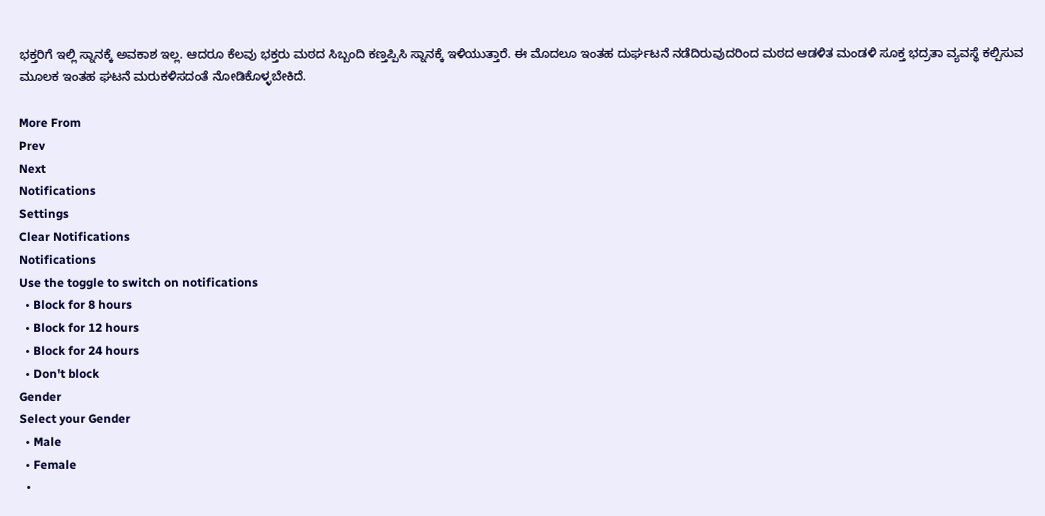ಭಕ್ತರಿಗೆ ಇಲ್ಲಿ ಸ್ನಾನಕ್ಕೆ ಅವಕಾಶ ಇಲ್ಲ. ಆದರೂ ಕೆಲವು ಭಕ್ತರು ಮಠದ ಸಿಬ್ಬಂದಿ ಕಣ್ತಪ್ಪಿಸಿ ಸ್ನಾನಕ್ಕೆ ಇಳಿಯುತ್ತಾರೆ. ಈ ಮೊದಲೂ ಇಂತಹ ದುರ್ಘಟನೆ ನಡೆದಿರುವುದರಿಂದ ಮಠದ ಆಡಳಿತ ಮಂಡಳಿ ಸೂಕ್ತ ಭದ್ರತಾ ವ್ಯವಸ್ಥೆ ಕಲ್ಪಿಸುವ ಮೂಲಕ ಇಂತಹ ಘಟನೆ ಮರುಕಳಿಸದಂತೆ ನೋಡಿಕೊಳ್ಳಬೇಕಿದೆ.

More From
Prev
Next
Notifications
Settings
Clear Notifications
Notifications
Use the toggle to switch on notifications
  • Block for 8 hours
  • Block for 12 hours
  • Block for 24 hours
  • Don't block
Gender
Select your Gender
  • Male
  • Female
  •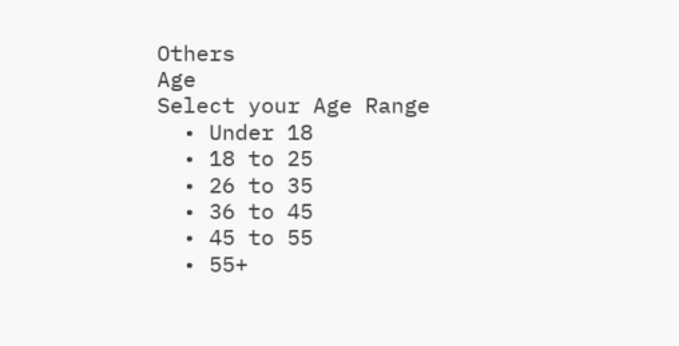Others
Age
Select your Age Range
  • Under 18
  • 18 to 25
  • 26 to 35
  • 36 to 45
  • 45 to 55
  • 55+